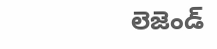లెజెండ్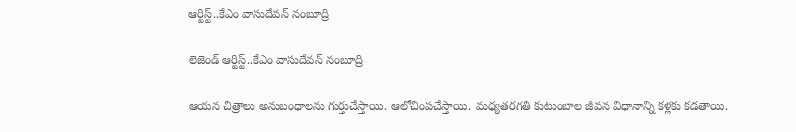ఆర్టిస్ట్..కేఎం వాసుదేవన్ నంబూద్రి

లెజెండ్ ఆర్టిస్ట్..కేఎం వాసుదేవన్ నంబూద్రి

ఆయన చిత్రాలు అనుబంధాలను గుర్తుచేస్తాయి. ఆలోచింపచేస్తాయి. మధ్యతరగతి కుటుంబాల జీవన విధానాన్ని కళ్లకు కడతాయి.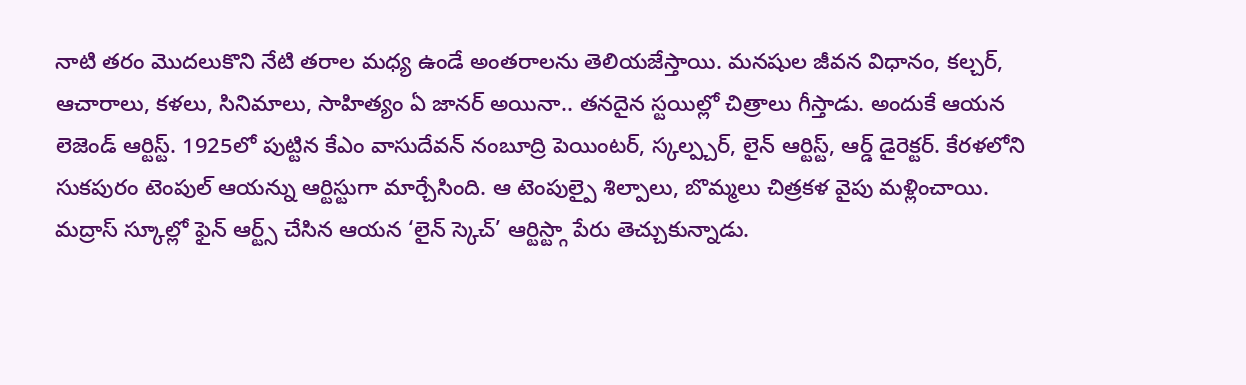నాటి తరం మొదలుకొని నేటి తరాల మధ్య ఉండే అంతరాలను తెలియజేస్తాయి. మనషుల జీవన విధానం, కల్చర్, ఆచారాలు, కళలు, సినిమాలు, సాహిత్యం ఏ జానర్ అయినా.. తనదైన స్టయిల్లో చిత్రాలు గీస్తాడు. అందుకే ఆయన లెజెండ్ ఆర్టిస్ట్. 1925లో పుట్టిన కేఎం వాసుదేవన్ నంబూద్రి పెయింటర్, స్కల్ప్చర్, లైన్ ఆర్టిస్ట్, ఆర్డ్ డైరెక్టర్. కేరళలోని సుకపురం టెంపుల్ ఆయన్ను ఆర్టిస్టుగా మార్చేసింది. ఆ టెంపుల్పై శిల్పాలు, బొమ్మలు చిత్రకళ వైపు మళ్లించాయి. మద్రాస్ స్కూల్లో ఫైన్ ఆర్ట్స్ చేసిన ఆయన ‘లైన్ స్కెచ్’ ఆర్టిస్ట్గా పేరు తెచ్చుకున్నాడు.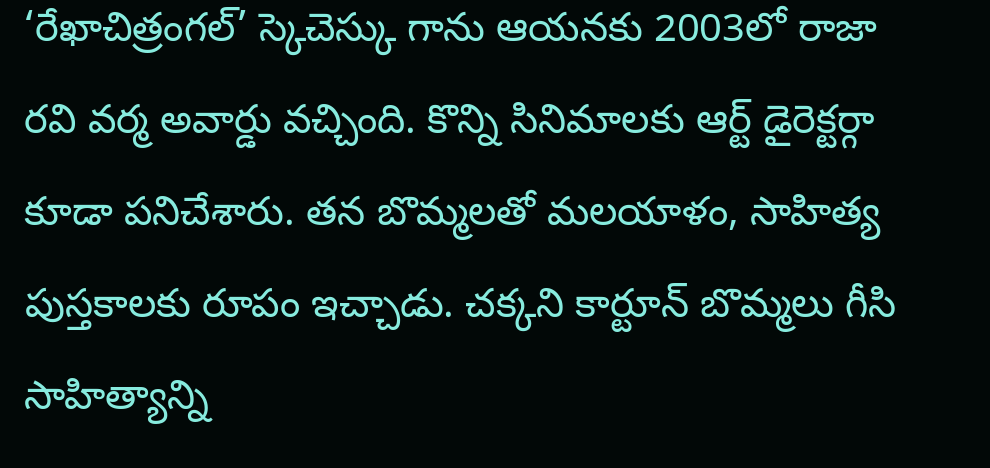‘రేఖాచిత్రంగల్’ స్కెచెస్కు గాను ఆయనకు 2003లో రాజా రవి వర్మ అవార్డు వచ్చింది. కొన్ని సినిమాలకు ఆర్ట్ డైరెక్టర్గా కూడా పనిచేశారు. తన బొమ్మలతో మలయాళం, సాహిత్య పుస్తకాలకు రూపం ఇచ్చాడు. చక్కని కార్టూన్ బొమ్మలు గీసి సాహిత్యాన్ని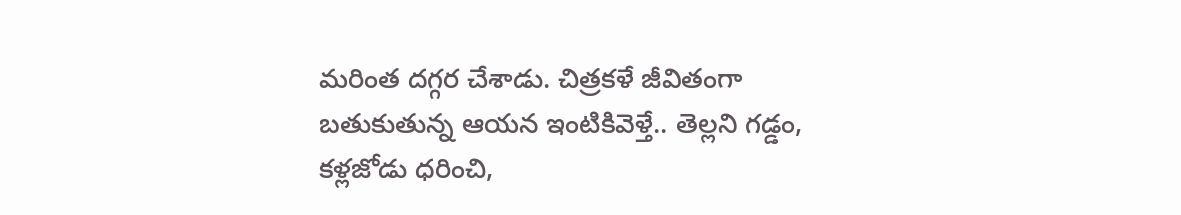మరింత దగ్గర చేశాడు. చిత్రకళే జీవితంగా బతుకుతున్న ఆయన ఇంటికివెళ్తే.. తెల్లని గడ్డం, కళ్లజోడు ధరించి,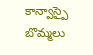కాన్వాస్పై బొమ్మలు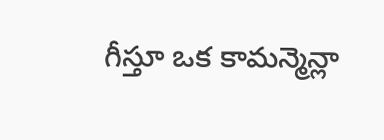గీస్తూ ఒక కామన్మెన్లా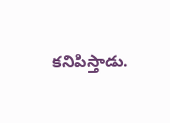కనిపిస్తాడు.